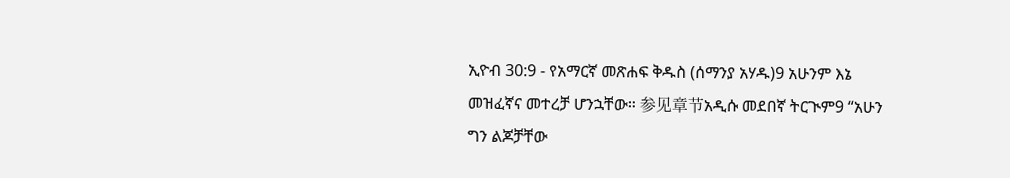ኢዮብ 30:9 - የአማርኛ መጽሐፍ ቅዱስ (ሰማንያ አሃዱ)9 አሁንም እኔ መዝፈኛና መተረቻ ሆንኋቸው። 参见章节አዲሱ መደበኛ ትርጒም9 “አሁን ግን ልጆቻቸው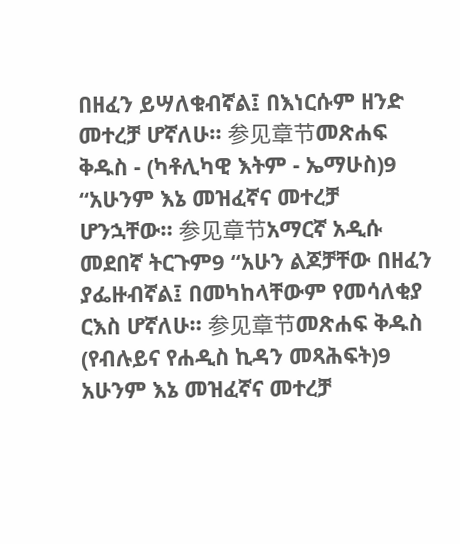በዘፈን ይሣለቁብኛል፤ በእነርሱም ዘንድ መተረቻ ሆኛለሁ። 参见章节መጽሐፍ ቅዱስ - (ካቶሊካዊ እትም - ኤማሁስ)9 “አሁንም እኔ መዝፈኛና መተረቻ ሆንኋቸው። 参见章节አማርኛ አዲሱ መደበኛ ትርጉም9 “አሁን ልጆቻቸው በዘፈን ያፌዙብኛል፤ በመካከላቸውም የመሳለቂያ ርእስ ሆኛለሁ። 参见章节መጽሐፍ ቅዱስ (የብሉይና የሐዲስ ኪዳን መጻሕፍት)9 አሁንም እኔ መዝፈኛና መተረቻ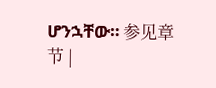ሆንኋቸው። 参见章节 |